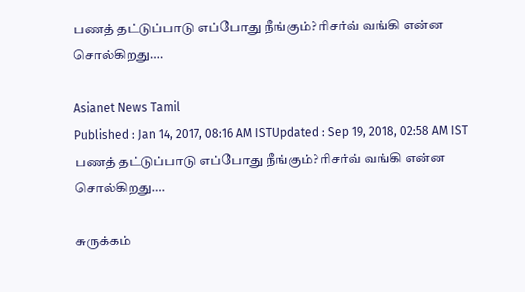பணத் தட்டுப்பாடு எப்போது நீங்கும்? ரிசர்வ் வங்கி என்ன சொல்கிறது….

Asianet News Tamil
Published : Jan 14, 2017, 08:16 AM ISTUpdated : Sep 19, 2018, 02:58 AM IST
பணத் தட்டுப்பாடு எப்போது நீங்கும்? ரிசர்வ் வங்கி என்ன சொல்கிறது….

சுருக்கம்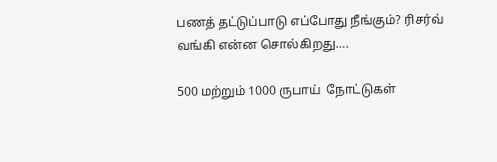பணத் தட்டுப்பாடு எப்போது நீங்கும்? ரிசர்வ் வங்கி என்ன சொல்கிறது….

500 மற்றும் 1000 ருபாய்  நோட்டுகள்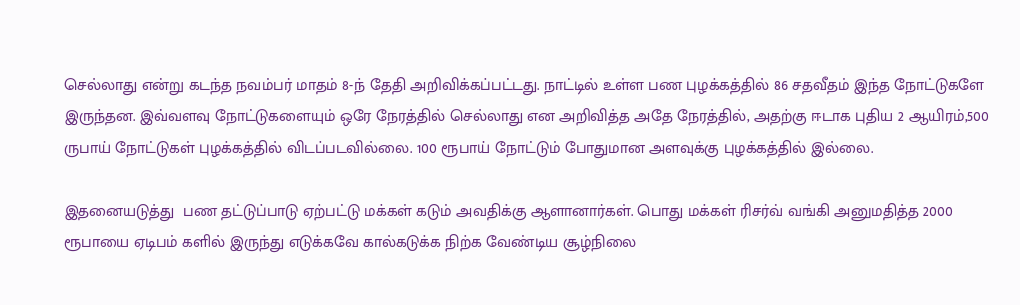செல்லாது என்று கடந்த நவம்பர் மாதம் 8-ந் தேதி அறிவிக்கப்பட்டது. நாட்டில் உள்ள பண புழக்கத்தில் 86 சதவீதம் இந்த நோட்டுகளே இருந்தன. இவ்வளவு நோட்டுகளையும் ஒரே நேரத்தில் செல்லாது என அறிவித்த அதே நேரத்தில், அதற்கு ஈடாக புதிய 2 ஆயிரம்,500 ருபாய் நோட்டுகள் புழக்கத்தில் விடப்படவில்லை. 100 ரூபாய் நோட்டும் போதுமான அளவுக்கு புழக்கத்தில் இல்லை.

இதனையடுத்து  பண தட்டுப்பாடு ஏற்பட்டு மக்கள் கடும் அவதிக்கு ஆளானார்கள். பொது மக்கள் ரிசர்வ் வங்கி அனுமதித்த 2000 ரூபாயை ஏடிபம் களில் இருந்து எடுக்கவே கால்கடுக்க நிற்க வேண்டிய சூழ்நிலை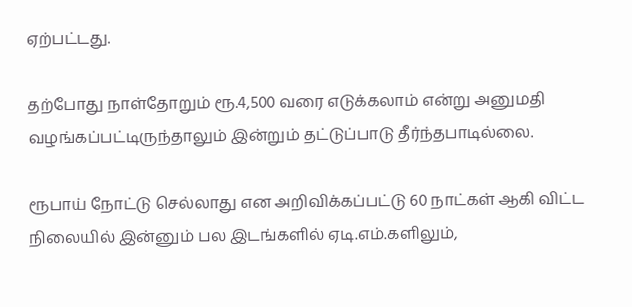ஏற்பட்டது.

தற்போது நாள்தோறும் ரூ.4,500 வரை எடுக்கலாம் என்று அனுமதி வழங்கப்பட்டிருந்தாலும் இன்றும் தட்டுப்பாடு தீர்ந்தபாடில்லை.

ரூபாய் நோட்டு செல்லாது என அறிவிக்கப்பட்டு 60 நாட்கள் ஆகி விட்ட நிலையில் இன்னும் பல இடங்களில் ஏடி.எம்.களிலும்,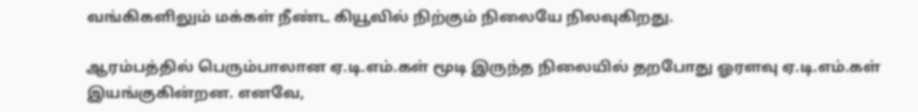வங்கிகளிலும் மக்கள் நீண்ட கியூவில் நிற்கும் நிலையே நிலவுகிறது.

ஆரம்பத்தில் பெரும்பாலான ஏ.டி.எம்.கள் மூடி இருந்த நிலையில் தறபோது ஓரளவு ஏ.டி.எம்.கள் இயங்குகின்றன. எனவே,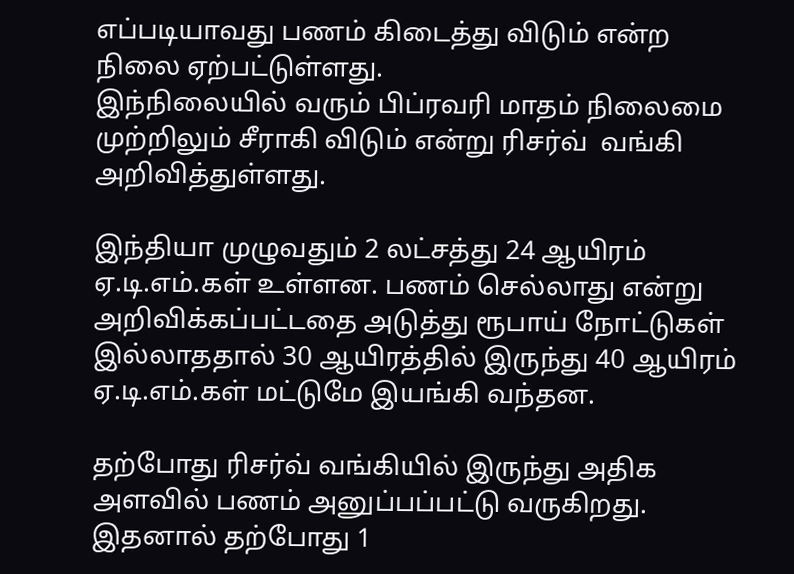எப்படியாவது பணம் கிடைத்து விடும் என்ற நிலை ஏற்பட்டுள்ளது.
இந்நிலையில் வரும் பிப்ரவரி மாதம் நிலைமை முற்றிலும் சீராகி விடும் என்று ரிசர்வ்  வங்கி அறிவித்துள்ளது.

இந்தியா முழுவதும் 2 லட்சத்து 24 ஆயிரம் ஏ.டி.எம்.கள் உள்ளன. பணம் செல்லாது என்று அறிவிக்கப்பட்டதை அடுத்து ரூபாய் நோட்டுகள் இல்லாததால் 30 ஆயிரத்தில் இருந்து 40 ஆயிரம் ஏ.டி.எம்.கள் மட்டுமே இயங்கி வந்தன.

தற்போது ரிசர்வ் வங்கியில் இருந்து அதிக அளவில் பணம் அனுப்பப்பட்டு வருகிறது. இதனால் தற்போது 1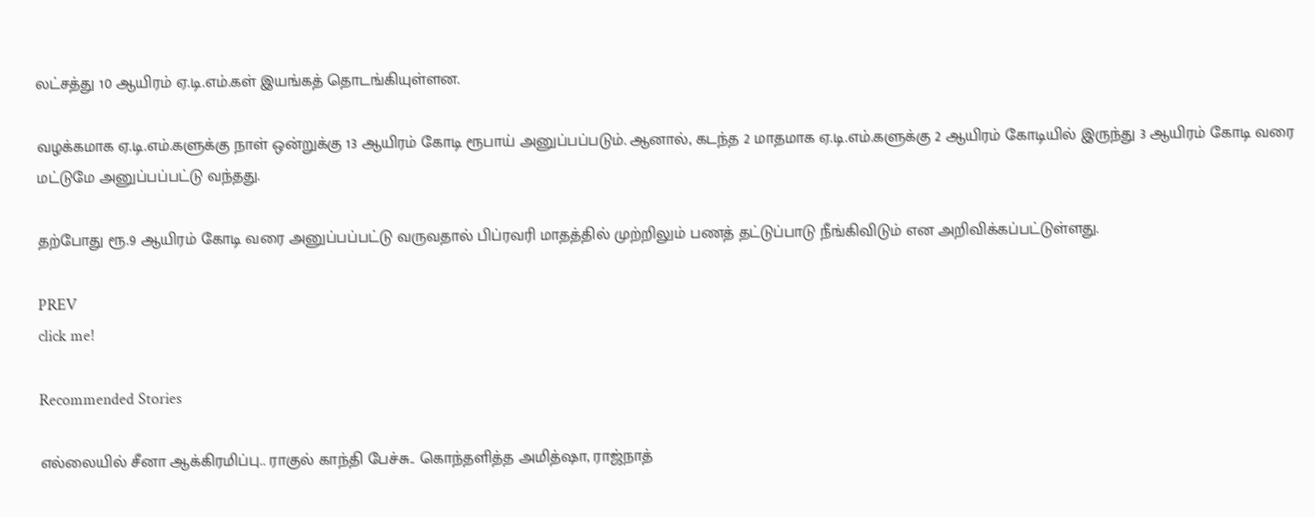லட்சத்து 10 ஆயிரம் ஏ.டி.எம்.கள் இயங்கத் தொடங்கியுள்ளன.

வழக்கமாக ஏ.டி.எம்.களுக்கு நாள் ஒன்றுக்கு 13 ஆயிரம் கோடி ரூபாய் அனுப்பப்படும். ஆனால், கடந்த 2 மாதமாக ஏ.டி.எம்.களுக்கு 2 ஆயிரம் கோடியில் இருந்து 3 ஆயிரம் கோடி வரை மட்டுமே அனுப்பப்பட்டு வந்தது.

தற்போது ரூ.9 ஆயிரம் கோடி வரை அனுப்பப்பட்டு வருவதால் பிப்ரவரி மாதத்தில் முற்றிலும் பணத் தட்டுப்பாடு நீங்கிவிடும் என அறிவிக்கப்பட்டுள்ளது.

PREV
click me!

Recommended Stories

எல்லையில் சீனா ஆக்கிரமிப்பு.. ராகுல் காந்தி பேச்சு.. கொந்தளித்த அமித்ஷா, ராஜ்நாத்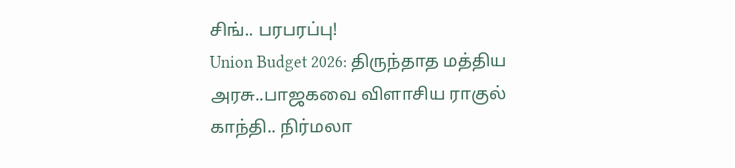சிங்.. பரபரப்பு!
Union Budget 2026: திருந்தாத மத்திய அரசு..பாஜகவை விளாசிய ராகுல் காந்தி.. நிர்மலா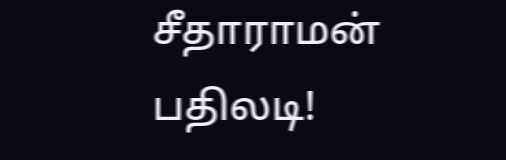சீதாராமன் பதிலடி!